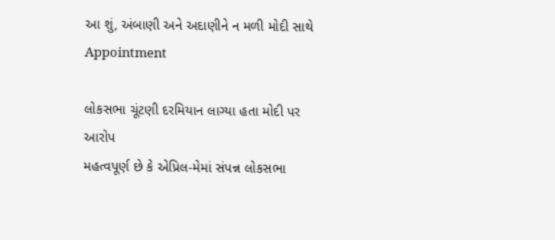આ શું, અંબાણી અને અદાણીને ન મળી મોદી સાથે Appointment

લોકસભા ચૂંટણી દરમિયાન લાગ્યા હતા મોદી પર આરોપ
મહત્વપૂર્ણ છે કે એપ્રિલ-મેમાં સંપન્ન લોકસભા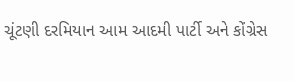ચૂંટણી દરમિયાન આમ આદમી પાર્ટી અને કોંગ્રેસ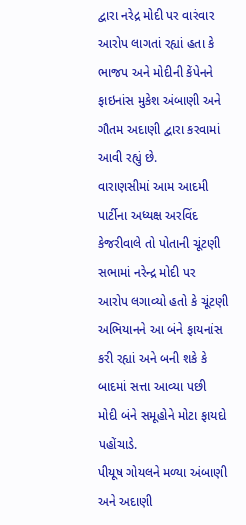દ્વારા નરેદ્ર મોદી પર વારંવાર આરોપ લાગતાં રહ્યાં હતા કે ભાજપ અને મોદીની કેંપેનને ફાઇનાંસ મુકેશ અંબાણી અને ગૌતમ અદાણી દ્વારા કરવામાં આવી રહ્યું છે.
વારાણસીમાં આમ આદમી પાર્ટીના અધ્યક્ષ અરવિંદ કેજરીવાલે તો પોતાની ચૂંટણી સભામાં નરેન્દ્ર મોદી પર આરોપ લગાવ્યો હતો કે ચૂંટણી અભિયાનને આ બંને ફાયનાંસ કરી રહ્યાં અને બની શકે કે બાદમાં સત્તા આવ્યા પછી મોદી બંને સમૂહોને મોટા ફાયદો પહોંચાડે.
પીયૂષ ગોયલને મળ્યા અંબાણી અને અદાણી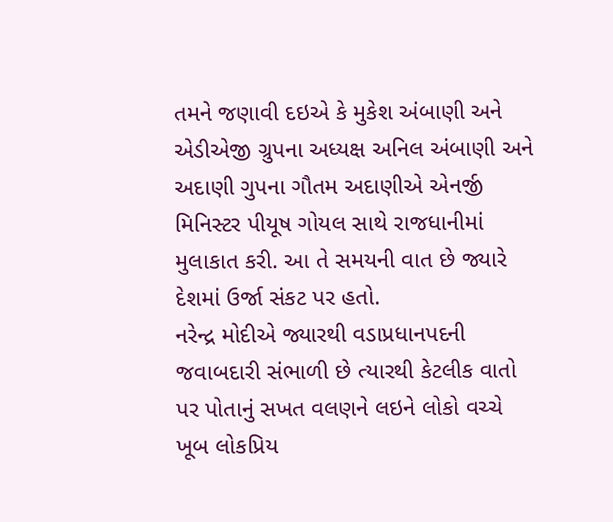તમને જણાવી દઇએ કે મુકેશ અંબાણી અને એડીએજી ગ્રુપના અધ્યક્ષ અનિલ અંબાણી અને અદાણી ગુપના ગૌતમ અદાણીએ એનર્જી મિનિસ્ટર પીયૂષ ગોયલ સાથે રાજધાનીમાં મુલાકાત કરી. આ તે સમયની વાત છે જ્યારે દેશમાં ઉર્જા સંકટ પર હતો.
નરેન્દ્ર મોદીએ જ્યારથી વડાપ્રધાનપદની જવાબદારી સંભાળી છે ત્યારથી કેટલીક વાતો પર પોતાનું સખત વલણને લઇને લોકો વચ્ચે ખૂબ લોકપ્રિય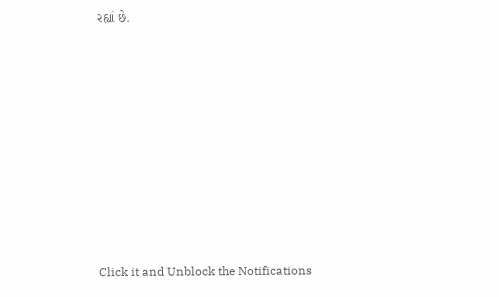રહ્યાં છે.












Click it and Unblock the Notifications